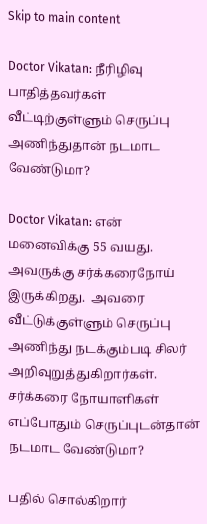Skip to main content

Doctor Vikatan: நீரிழிவு பாதித்தவர்கள் வீட்டிற்குள்ளும் செருப்பு அணிந்துதான் நடமாட வேண்டுமா?

Doctor Vikatan: என் மனைவிக்கு 55 வயது. அவருக்கு சர்க்கரைநோய் இருக்கிறது.  அவரை வீட்டுக்குள்ளும் செருப்பு அணிந்து நடக்கும்படி சிலர் அறிவுறுத்துகிறார்கள். சர்க்கரை நோயாளிகள் எப்போதும் செருப்புடன்தான் நடமாட வேண்டுமா?

பதில் சொல்கிறார்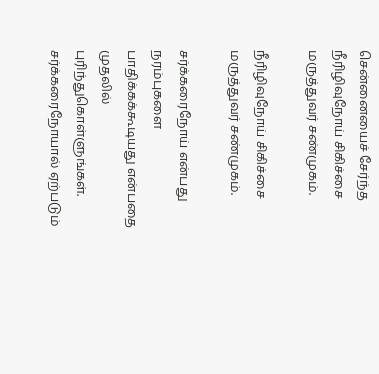சென்னையைச் சேர்ந்த நீரிழிவுநோய் சிகிச்சை மருத்துவர் சண்முகம்.

நீரிழிவுநோய் சிகிச்சை மருத்துவர் சண்முகம்.

சர்க்கரைநோய் என்பது நரம்புகளை பாதிக்கக்கூடியது என்பதை முதலில் புரிந்துகொள்ளுங்கள். சர்க்கரைநோயால் ஏற்படும்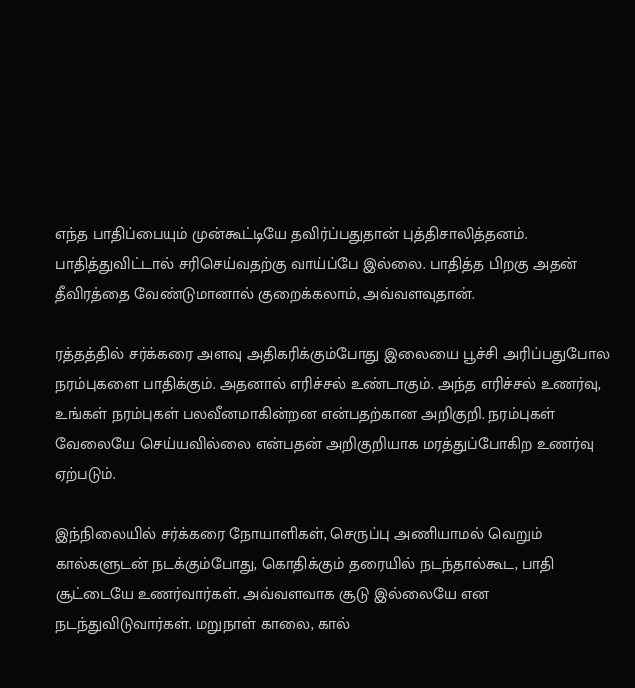எந்த பாதிப்பையும் முன்கூட்டியே தவிர்ப்பதுதான் புத்திசாலித்தனம். பாதித்துவிட்டால் சரிசெய்வதற்கு வாய்ப்பே இல்லை. பாதித்த பிறகு அதன் தீவிரத்தை வேண்டுமானால் குறைக்கலாம், அவ்வளவுதான்.

ரத்தத்தில் சர்க்கரை அளவு அதிகரிக்கும்போது இலையை பூச்சி அரிப்பதுபோல நரம்புகளை பாதிக்கும். அதனால் எரிச்சல் உண்டாகும். அந்த எரிச்சல் உணர்வு, உங்கள் நரம்புகள் பலவீனமாகின்றன என்பதற்கான அறிகுறி. நரம்புகள் வேலையே செய்யவில்லை என்பதன் அறிகுறியாக மரத்துப்போகிற உணர்வு ஏற்படும்.

இந்நிலையில் சர்க்கரை நோயாளிகள், செருப்பு அணியாமல் வெறும் கால்களுடன் நடக்கும்போது, கொதிக்கும் தரையில் நடந்தால்கூட, பாதி சூட்டையே உணர்வார்கள். அவ்வளவாக சூடு இல்லையே என நடந்துவிடுவார்கள். மறுநாள் காலை, கால்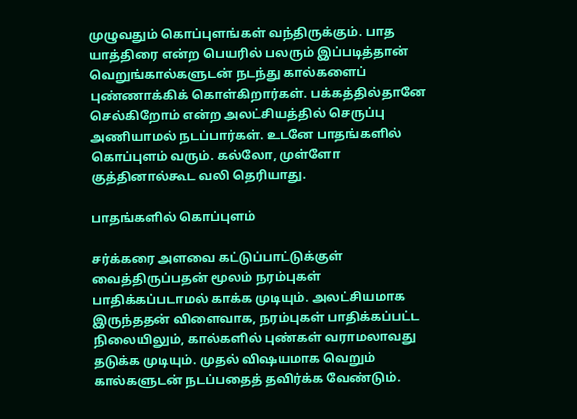முழுவதும் கொப்புளங்கள் வந்திருக்கும். பாத யாத்திரை என்ற பெயரில் பலரும் இப்படித்தான் வெறுங்கால்களுடன் நடந்து கால்களைப் புண்ணாக்கிக் கொள்கிறார்கள். பக்கத்தில்தானே செல்கிறோம் என்ற அலட்சியத்தில் செருப்பு அணியாமல் நடப்பார்கள். உடனே பாதங்களில் கொப்புளம் வரும். கல்லோ, முள்ளோ குத்தினால்கூட வலி தெரியாது.

பாதங்களில் கொப்புளம்

சர்க்கரை அளவை கட்டுப்பாட்டுக்குள் வைத்திருப்பதன் மூலம் நரம்புகள் பாதிக்கப்படாமல் காக்க முடியும். அலட்சியமாக இருந்ததன் விளைவாக, நரம்புகள் பாதிக்கப்பட்ட நிலையிலும், கால்களில் புண்கள் வராமலாவது தடுக்க முடியும். முதல் விஷயமாக வெறும் கால்களுடன் நடப்பதைத் தவிர்க்க வேண்டும்.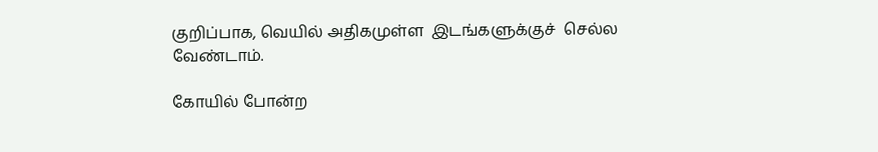குறிப்பாக, வெயில் அதிகமுள்ள  இடங்களுக்குச்  செல்ல வேண்டாம்.

கோயில் போன்ற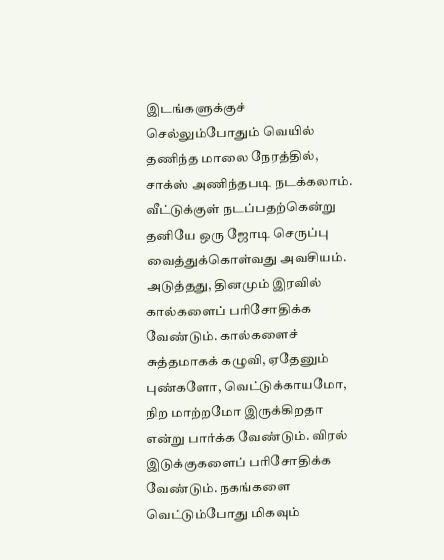இடங்களுக்குச் செல்லும்போதும் வெயில் தணிந்த மாலை நேரத்தில், சாக்ஸ் அணிந்தபடி நடக்கலாம்.  வீட்டுக்குள் நடப்பதற்கென்று தனியே ஒரு ஜோடி செருப்பு வைத்துக்கொள்வது அவசியம். அடுத்தது, தினமும் இரவில் கால்களைப் பரிசோதிக்க வேண்டும். கால்களைச் சுத்தமாகக் கழுவி, ஏதேனும் புண்களோ, வெட்டுக்காயமோ, நிற மாற்றமோ இருக்கிறதா என்று பார்க்க வேண்டும். விரல் இடுக்குகளைப் பரிசோதிக்க வேண்டும். நகங்களை வெட்டும்போது மிகவும்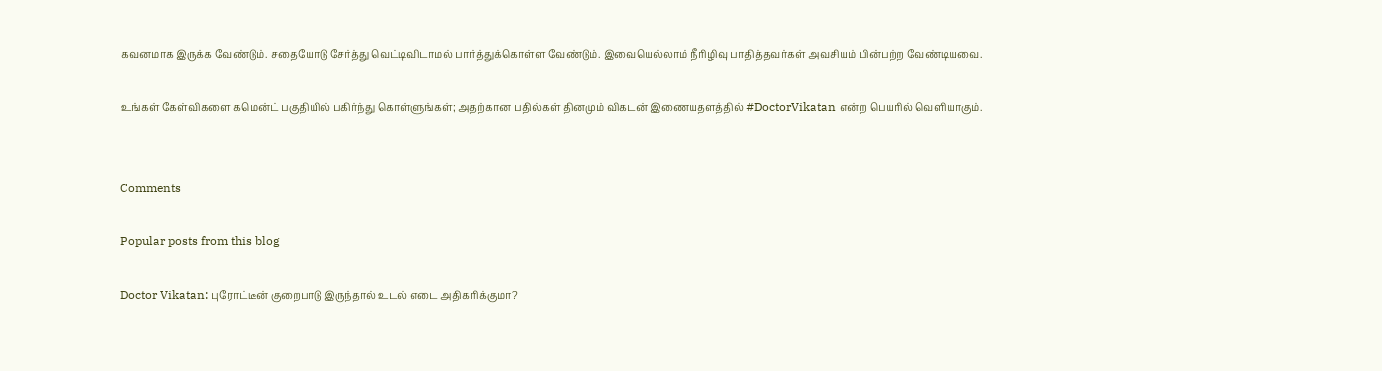கவனமாக இருக்க வேண்டும். சதையோடு சேர்த்து வெட்டிவிடாமல் பார்த்துக்கொள்ள வேண்டும். இவையெல்லாம் நீரிழிவு பாதித்தவர்கள் அவசியம் பின்பற்ற வேண்டியவை.

உங்கள் கேள்விகளை கமென்ட் பகுதியில் பகிர்ந்து கொள்ளுங்கள்; அதற்கான பதில்கள் தினமும் விகடன் இணையதளத்தில் #DoctorVikatan என்ற பெயரில் வெளியாகும்.


Comments

Popular posts from this blog

Doctor Vikatan: புரோட்டீன் குறைபாடு இருந்தால் உடல் எடை அதிகரிக்குமா?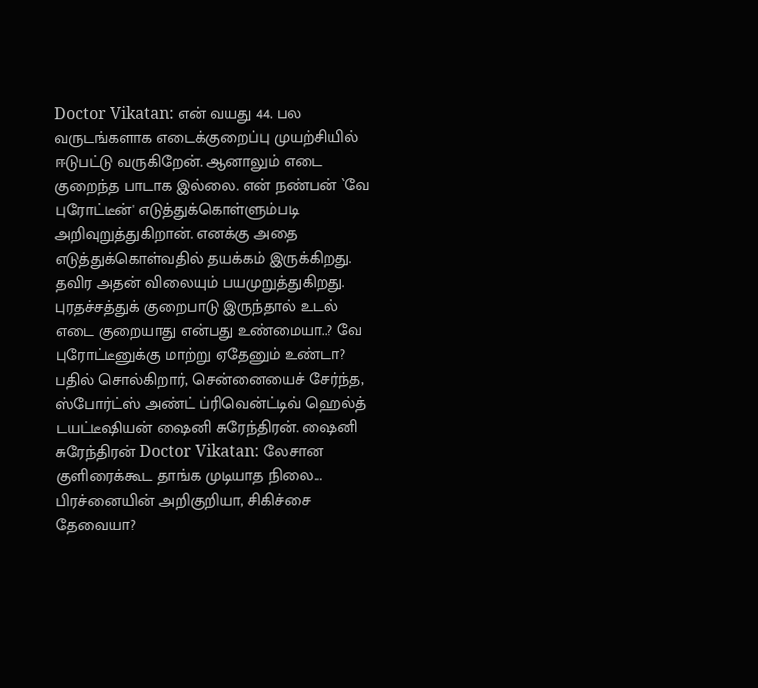Doctor Vikatan: என் வயது 44. பல வருடங்களாக எடைக்குறைப்பு முயற்சியில் ஈடுபட்டு வருகிறேன். ஆனாலும் எடை குறைந்த பாடாக இல்லை. என் நண்பன் `வே புரோட்டீன்' எடுத்துக்கொள்ளும்படி அறிவுறுத்துகிறான். எனக்கு அதை எடுத்துக்கொள்வதில் தயக்கம் இருக்கிறது. தவிர அதன் விலையும் பயமுறுத்துகிறது. புரதச்சத்துக் குறைபாடு இருந்தால் உடல் எடை குறையாது என்பது உண்மையா..? வே புரோட்டீனுக்கு மாற்று ஏதேனும் உண்டா? பதில் சொல்கிறார், சென்னையைச் சேர்ந்த,  ஸ்போர்ட்ஸ் அண்ட் ப்ரிவென்ட்டிவ் ஹெல்த்  டயட்டீஷியன் ஷைனி சுரேந்திரன். ஷைனி சுரேந்திரன் Doctor Vikatan: லேசான குளிரைக்கூட தாங்க முடியாத நிலை... பிரச்னையின் அறிகுறியா, சிகிச்சை தேவையா?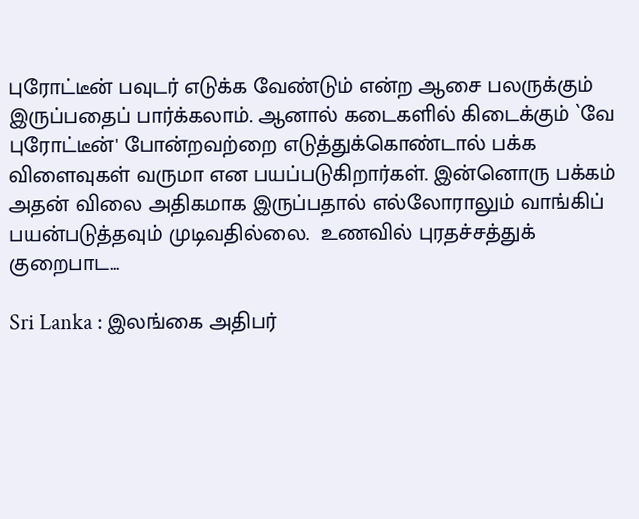புரோட்டீன் பவுடர் எடுக்க வேண்டும் என்ற ஆசை பலருக்கும் இருப்பதைப் பார்க்கலாம். ஆனால் கடைகளில் கிடைக்கும் `வே புரோட்டீன்' போன்றவற்றை எடுத்துக்கொண்டால் பக்க விளைவுகள் வருமா என பயப்படுகிறார்கள். இன்னொரு பக்கம் அதன் விலை அதிகமாக இருப்பதால் எல்லோராலும் வாங்கிப் பயன்படுத்தவும் முடிவதில்லை.  உணவில் புரதச்சத்துக் குறைபாட...

Sri Lanka : இலங்கை அதிபர்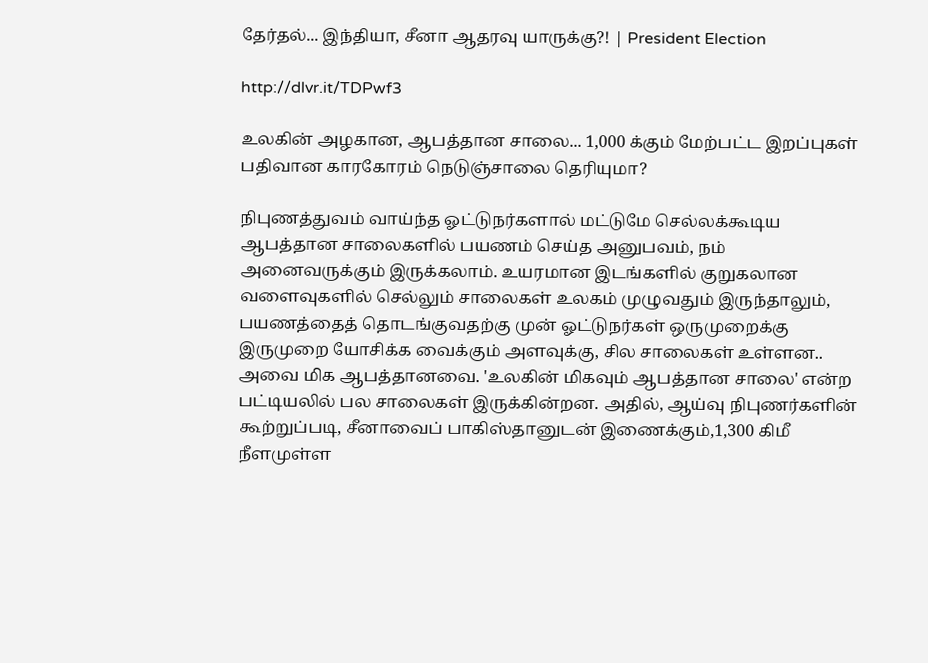தேர்தல்... இந்தியா, சீனா ஆதரவு யாருக்கு?! | President Election

http://dlvr.it/TDPwf3

உலகின் அழகான, ஆபத்தான சாலை... 1,000 க்கும் மேற்பட்ட இறப்புகள் பதிவான காரகோரம் நெடுஞ்சாலை தெரியுமா?

நிபுணத்துவம் வாய்ந்த ஓட்டுநர்களால் மட்டுமே செல்லக்கூடிய ஆபத்தான சாலைகளில் பயணம் செய்த அனுபவம், நம் அனைவருக்கும் இருக்கலாம். உயரமான இடங்களில் குறுகலான வளைவுகளில் செல்லும் சாலைகள் உலகம் முழுவதும் இருந்தாலும், பயணத்தைத் தொடங்குவதற்கு முன் ஓட்டுநர்கள் ஒருமுறைக்கு இருமுறை யோசிக்க வைக்கும் அளவுக்கு, சில சாலைகள் உள்ளன.. அவை மிக ஆபத்தானவை. 'உலகின் மிகவும் ஆபத்தான சாலை' என்ற பட்டியலில் பல சாலைகள் இருக்கின்றன. அதில், ஆய்வு நிபுணர்களின் கூற்றுப்படி, சீனாவைப் பாகிஸ்தானுடன் இணைக்கும்,1,300 கிமீ நீளமுள்ள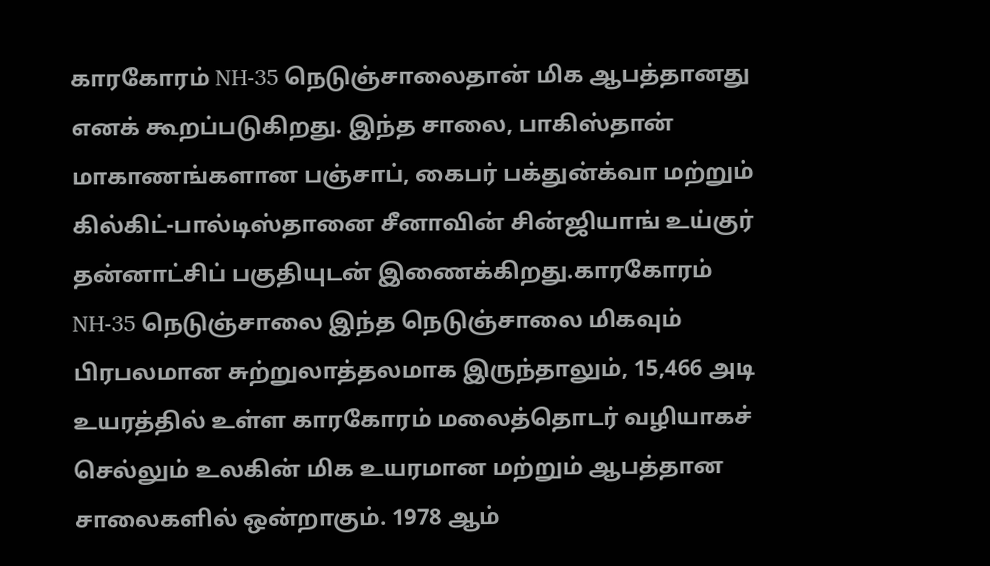காரகோரம் NH-35 நெடுஞ்சாலைதான் மிக ஆபத்தானது எனக் கூறப்படுகிறது. இந்த சாலை, பாகிஸ்தான் மாகாணங்களான பஞ்சாப், கைபர் பக்துன்க்வா மற்றும் கில்கிட்-பால்டிஸ்தானை சீனாவின் சின்ஜியாங் உய்குர் தன்னாட்சிப் பகுதியுடன் இணைக்கிறது.காரகோரம் NH-35 நெடுஞ்சாலை இந்த நெடுஞ்சாலை மிகவும் பிரபலமான சுற்றுலாத்தலமாக இருந்தாலும், 15,466 அடி உயரத்தில் உள்ள காரகோரம் மலைத்தொடர் வழியாகச் செல்லும் உலகின் மிக உயரமான மற்றும் ஆபத்தான சாலைகளில் ஒன்றாகும். 1978 ஆம்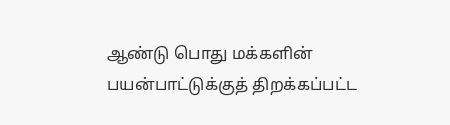ஆண்டு பொது மக்களின் பயன்பாட்டுக்குத் திறக்கப்பட்ட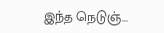இந்த நெடுஞ்...